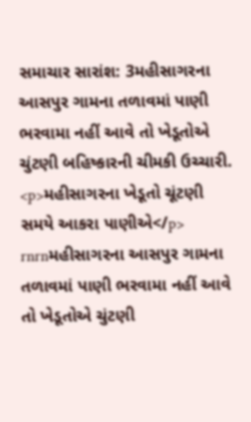સમાચાર સારાંશ: 3મહીસાગરના આસપુર ગામના તળાવમાં પાણી ભરવામા નહીં આવે તો ખેડૂતોએ ચુંટણી બહિષ્કારની ચીમકી ઉચ્ચારી.
<p>મહીસાગરના ખેડૂતો ચૂંટણી સમયે આકરા પાણીએ</p> rnrnમહીસાગરના આસપુર ગામના તળાવમાં પાણી ભરવામા નહીં આવે તો ખેડૂતોએ ચુંટણી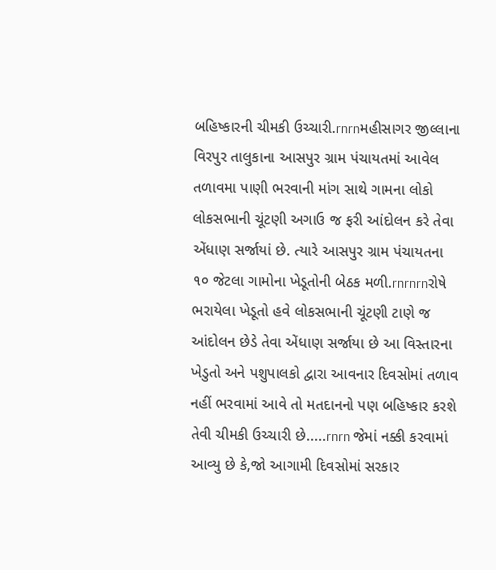બહિષ્કારની ચીમકી ઉચ્ચારી.rnrnમહીસાગર જીલ્લાના વિરપુર તાલુકાના આસપુર ગ્રામ પંચાયતમાં આવેલ તળાવમા પાણી ભરવાની માંગ સાથે ગામના લોકો લોકસભાની ચૂંટણી અગાઉ જ ફરી આંદોલન કરે તેવા એંધાણ સર્જાયાં છે. ત્યારે આસપુર ગ્રામ પંચાયતના ૧૦ જેટલા ગામોના ખેડૂતોની બેઠક મળી.rnrnrnરોષે ભરાયેલા ખેડૂતો હવે લોકસભાની ચૂંટણી ટાણે જ આંદોલન છેડે તેવા એંધાણ સર્જાયા છે આ વિસ્તારના ખેડુતો અને પશુપાલકો દ્વારા આવનાર દિવસોમાં તળાવ નહીં ભરવામાં આવે તો મતદાનનો પણ બહિષ્કાર કરશે તેવી ચીમકી ઉચ્ચારી છે.....rnrn જેમાં નક્કી કરવામાં આવ્યુ છે કે,જો આગામી દિવસોમાં સરકાર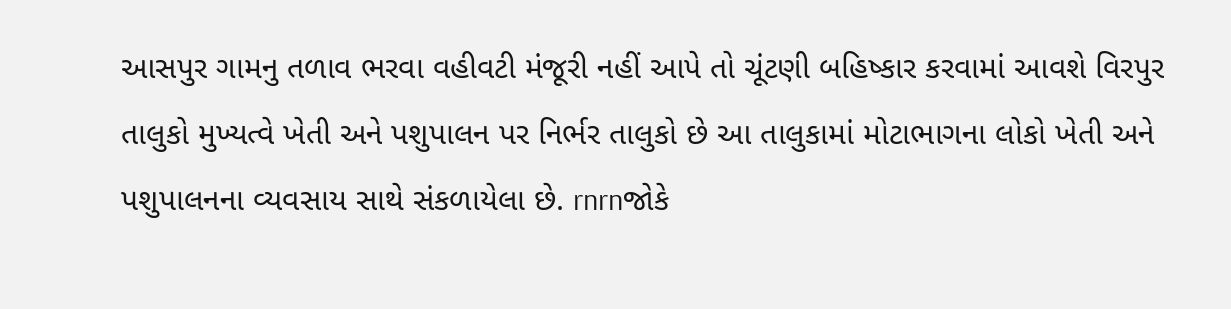આસપુર ગામનુ તળાવ ભરવા વહીવટી મંજૂરી નહીં આપે તો ચૂંટણી બહિષ્કાર કરવામાં આવશે વિરપુર તાલુકો મુખ્યત્વે ખેતી અને પશુપાલન પર નિર્ભર તાલુકો છે આ તાલુકામાં મોટાભાગના લોકો ખેતી અને પશુપાલનના વ્યવસાય સાથે સંકળાયેલા છે. rnrnજોકે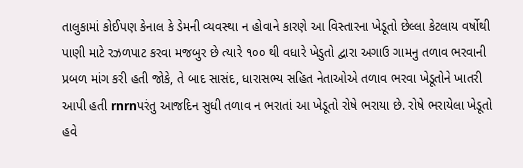તાલુકામાં કોઈપણ કેનાલ કે ડેમની વ્યવસ્થા ન હોવાને કારણે આ વિસ્તારના ખેડૂતો છેલ્લા કેટલાય વર્ષોથી પાણી માટે રઝળપાટ કરવા મજબુર છે ત્યારે ૧૦૦ થી વધારે ખેડુતો દ્વારા અગાઉ ગામનુ તળાવ ભરવાની પ્રબળ માંગ કરી હતી જોકે, તે બાદ સાસંદ, ધારાસભ્ય સહિત નેતાઓએ તળાવ ભરવા ખેડૂતોને ખાતરી આપી હતી rnrnપરંતુ આજદિન સુધી તળાવ ન ભરાતાં આ ખેડૂતો રોષે ભરાયા છે. રોષે ભરાયેલા ખેડૂતો હવે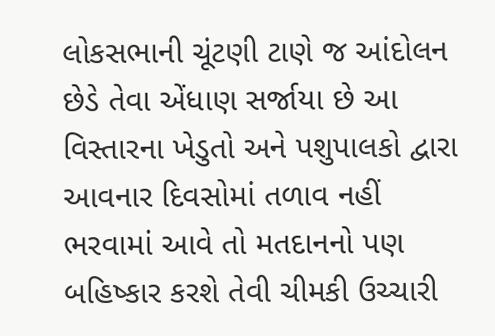લોકસભાની ચૂંટણી ટાણે જ આંદોલન છેડે તેવા એંધાણ સર્જાયા છે આ વિસ્તારના ખેડુતો અને પશુપાલકો દ્વારા આવનાર દિવસોમાં તળાવ નહીં ભરવામાં આવે તો મતદાનનો પણ બહિષ્કાર કરશે તેવી ચીમકી ઉચ્ચારી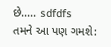છે..... sdfdfs
તમને આ પણ ગમશે: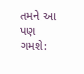તમને આ પણ ગમશે: